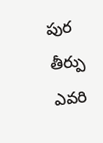పుర తీర్పు ఎవరి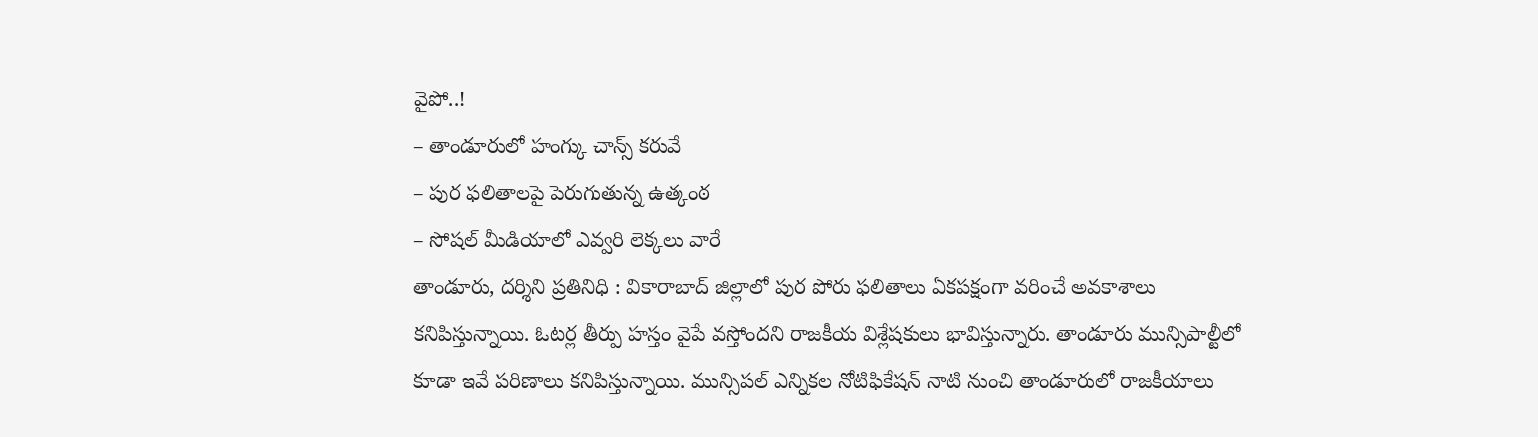వైపో..!
– తాండూరులో హంగ్కు చాన్స్ కరువే
– పుర ఫలితాలపై పెరుగుతున్న ఉత్కంఠ
– సోషల్ మీడియాలో ఎవ్వరి లెక్కలు వారే
తాండూరు, దర్శిని ప్రతినిధి : వికారాబాద్ జిల్లాలో పుర పోరు ఫలితాలు ఏకపక్షంగా వరించే అవకాశాలు కనిపిస్తున్నాయి. ఓటర్ల తీర్పు హస్తం వైపే వస్తోందని రాజకీయ విశ్లేషకులు భావిస్తున్నారు. తాండూరు మున్సిపాల్టీలో కూడా ఇవే పరిణాలు కనిపిస్తున్నాయి. మున్సిపల్ ఎన్నికల నోటిఫికేషన్ నాటి నుంచి తాండూరులో రాజకీయాలు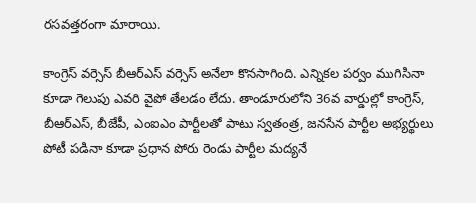రసవత్తరంగా మారాయి.

కాంగ్రెస్ వర్సెస్ బీఆర్ఎస్ వర్సెస్ అనేలా కొనసాగింది. ఎన్నికల పర్వం ముగిసినా కూడా గెలుపు ఎవరి వైపో తేలడం లేదు. తాండూరులోని 36వ వార్డుల్లో కాంగ్రెస్, బీఆర్ఎస్, బీజేపీ, ఎంఐఎం పార్టీలతో పాటు స్వతంత్ర, జనసేన పార్టీల అభ్యర్థులు పోటీ పడినా కూడా ప్రధాన పోరు రెండు పార్టీల మద్యనే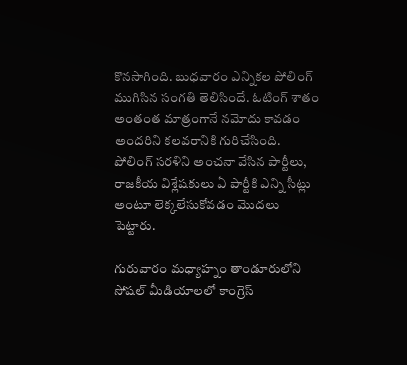కొనసాగింది. బుధవారం ఎన్నికల పోలింగ్ ముగిసిన సంగతి తెలిసిందే. ఓటింగ్ శాతం అంతంత మాత్రంగానే నమోదు కావడం అందరిని కలవరానికి గురిచేసింది. పోలింగ్ సరళిని అంచనా వేసిన పార్టీలు, రాజకీయ విశ్లేషకులు ఏ పార్టీకి ఎన్ని సీట్లు అంటూ లెక్కలేసుకోవడం మొదలు పెట్టారు.

గురువారం మధ్యాహ్నం తాండూరులోని సోషల్ మీడియాలలో కాంగ్రెస్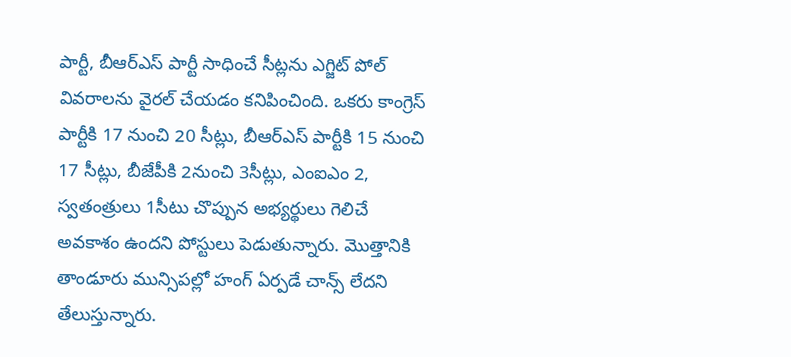పార్టీ, బీఆర్ఎస్ పార్టీ సాధించే సీట్లను ఎగ్జిట్ పోల్ వివరాలను వైరల్ చేయడం కనిపించింది. ఒకరు కాంగ్రెస్ పార్టీకి 17 నుంచి 20 సీట్లు, బీఆర్ఎస్ పార్టీకి 15 నుంచి 17 సీట్లు, బీజేపీకి 2నుంచి 3సీట్లు, ఎంఐఎం 2, స్వతంత్రులు 1సీటు చొప్పున అభ్యర్థులు గెలిచే అవకాశం ఉందని పోస్టులు పెడుతున్నారు. మొత్తానికి తాండూరు మున్సిపల్లో హంగ్ ఏర్పడే చాన్స్ లేదని తేలుస్తున్నారు.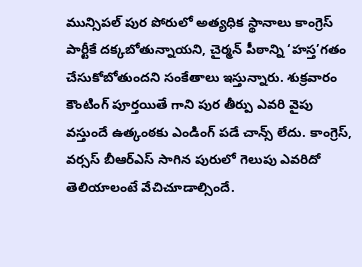మున్సిపల్ పుర పోరులో అత్యధిక స్థానాలు కాంగ్రెస్ పార్టీకే దక్కబోతున్నాయని, చైర్మన్ పీఠాన్ని ‘హస్త’గతం చేసుకోబోతుందని సంకేతాలు ఇస్తున్నారు. శుక్రవారం కౌంటింగ్ పూర్తయితే గాని పుర తీర్పు ఎవరి వైపు వస్తుందే ఉత్కంఠకు ఎండింగ్ పడే చాన్స్ లేదు. కాంగ్రెస్, వర్సస్ బీఆర్ఎస్ సాగిన పురులో గెలుపు ఎవరిదో తెలియాలంటే వేచిచూడాల్సిందే.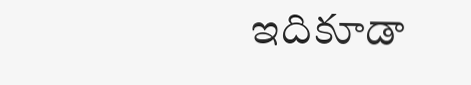ఇదికూడా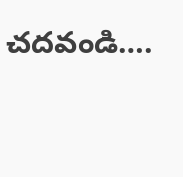చదవండి….